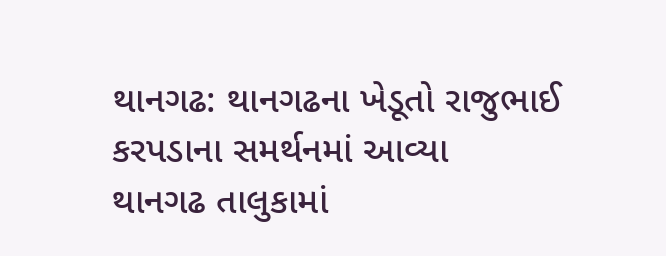થાનગઢ: થાનગઢના ખેડૂતો રાજુભાઈ કરપડાના સમર્થનમાં આવ્યા
થાનગઢ તાલુકામાં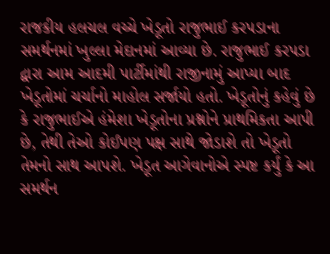રાજકીય હલચલ વચ્ચે ખેડૂતો રાજુભાઈ કરપડાના સમર્થનમાં ખુલ્લા મેદાનમાં આવ્યા છે. રાજુભાઈ કરપડા દ્વારા આમ આદમી પાર્ટીમાંથી રાજીનામું આપ્યા બાદ ખેડૂતોમાં ચર્ચાનો માહોલ સર્જાયો હતો. ખેડૂતોનું કહેવું છે કે રાજુભાઈએ હંમેશા ખેડૂતોના પ્રશ્નોને પ્રાથમિકતા આપી છે, તેથી તેઓ કોઈપણ પક્ષ સાથે જોડાશે તો ખેડૂતો તેમનો સાથ આપશે. ખેડૂત આગેવાનોએ સ્પષ્ટ કર્યું કે આ સમર્થન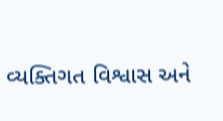વ્યક્તિગત વિશ્વાસ અને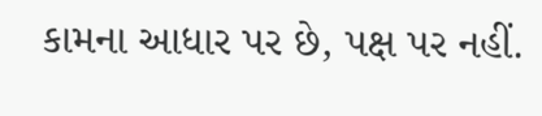કામના આધાર પર છે, પક્ષ પર નહીં.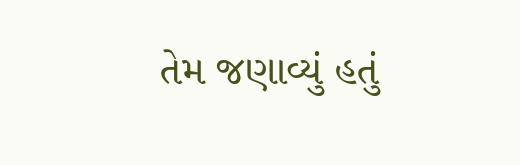તેમ જણાવ્યું હતું